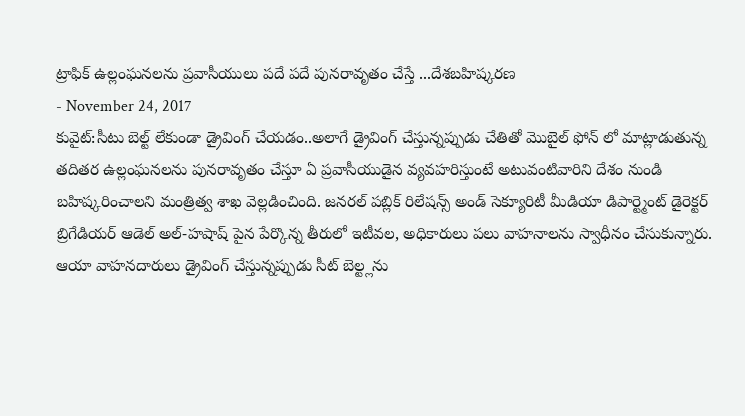ట్రాఫిక్ ఉల్లంఘనలను ప్రవాసీయులు పదే పదే పునరావృతం చేస్తే ...దేశబహిష్కరణ
- November 24, 2017
కువైట్:సీటు బెల్ట్ లేకుండా డ్రైవింగ్ చేయడం..అలాగే డ్రైవింగ్ చేస్తున్నప్పుడు చేతితో మొబైల్ ఫోన్ లో మాట్లాడుతున్న తదితర ఉల్లంఘనలను పునరావృతం చేస్తూ ఏ ప్రవాసీయుడైన వ్యవహరిస్తుంటే అటువంటివారిని దేశం నుండి బహిష్కరించాలని మంత్రిత్వ శాఖ వెల్లడించింది. జనరల్ పబ్లిక్ రిలేషన్స్ అండ్ సెక్యూరిటీ మీడియా డిపార్ట్మెంట్ డైరెక్టర్ బ్రిగేడియర్ ఆడెల్ అల్-హషాష్ పైన పేర్కొన్న తీరులో ఇటీవల, అధికారులు పలు వాహనాలను స్వాధీనం చేసుకున్నారు. ఆయా వాహనదారులు డ్రైవింగ్ చేస్తున్నప్పుడు సీట్ బెల్ట్లను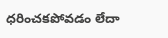ధరించకపోవడం లేదా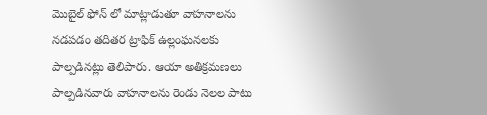మొబైల్ ఫోన్ లో మాట్లాడుతూ వాహనాలను నడపడం తదితర ట్రాఫిక్ ఉల్లంఘనలకు పాల్పడినట్లు తెలిపారు. ఆయా అతిక్రమణలు పాల్పడినవారు వాహనాలను రెండు నెలల పాటు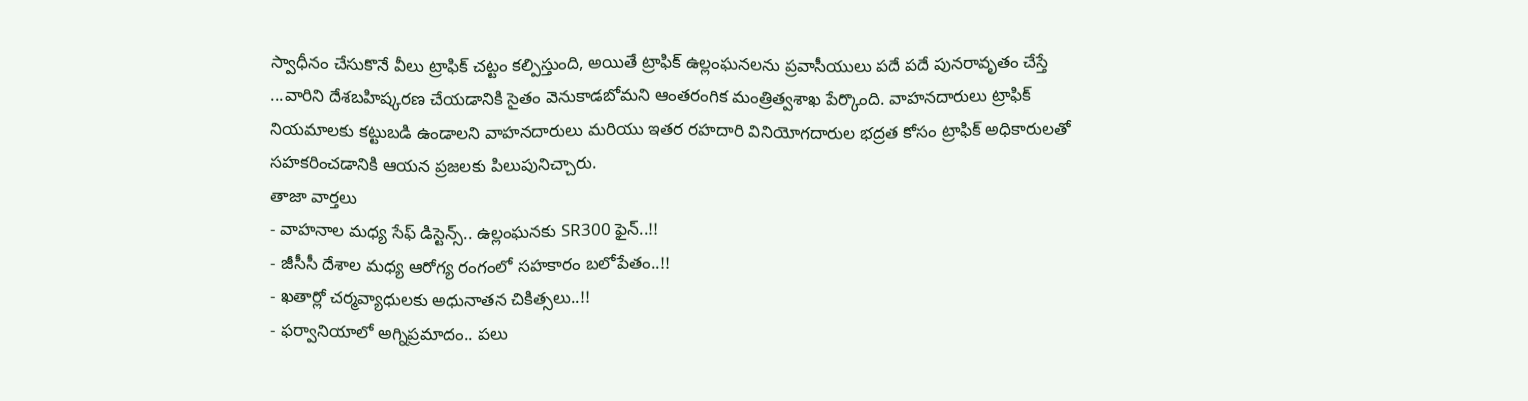స్వాధీనం చేసుకొనే వీలు ట్రాఫిక్ చట్టం కల్పిస్తుంది, అయితే ట్రాఫిక్ ఉల్లంఘనలను ప్రవాసీయులు పదే పదే పునరావృతం చేస్తే ...వారిని దేశబహిష్కరణ చేయడానికి సైతం వెనుకాడబోమని ఆంతరంగిక మంత్రిత్వశాఖ పేర్కొంది. వాహనదారులు ట్రాఫిక్ నియమాలకు కట్టుబడి ఉండాలని వాహనదారులు మరియు ఇతర రహదారి వినియోగదారుల భద్రత కోసం ట్రాఫిక్ అధికారులతో సహకరించడానికి ఆయన ప్రజలకు పిలుపునిచ్చారు.
తాజా వార్తలు
- వాహనాల మధ్య సేఫ్ డిస్టెన్స్.. ఉల్లంఘనకు SR300 ఫైన్..!!
- జీసీసీ దేశాల మధ్య ఆరోగ్య రంగంలో సహకారం బలోపేతం..!!
- ఖతార్లో చర్మవ్యాధులకు అధునాతన చికిత్సలు..!!
- ఫర్వానియాలో అగ్నిప్రమాదం.. పలు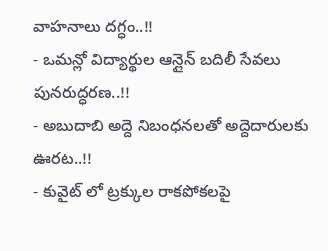వాహనాలు దగ్ధం..!!
- ఒమన్లో విద్యార్థుల ఆన్లైన్ బదిలీ సేవలు పునరుద్ధరణ..!!
- అబుదాబి అద్దె నిబంధనలతో అద్దెదారులకు ఊరట..!!
- కువైట్ లో ట్రక్కుల రాకపోకలపై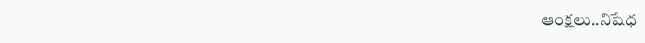ఆంక్షలు..నిషేధ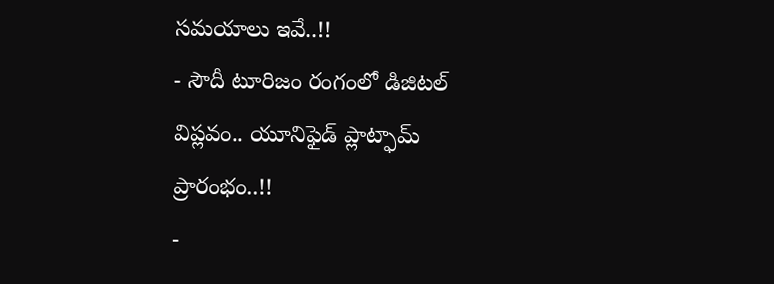సమయాలు ఇవే..!!
- సౌదీ టూరిజం రంగంలో డిజిటల్ విప్లవం.. యూనిఫైడ్ ప్లాట్ఫామ్ ప్రారంభం..!!
-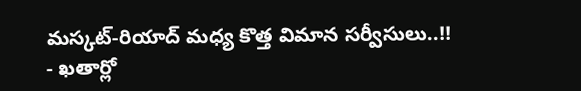మస్కట్-రియాద్ మధ్య కొత్త విమాన సర్వీసులు..!!
- ఖతార్లో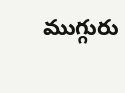ముగ్గురు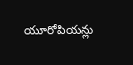యూరోపియన్లు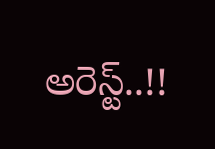అరెస్ట్..!!